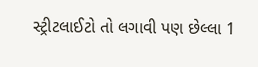સ્ટ્રીટલાઈટો તો લગાવી પણ છેલ્લા 1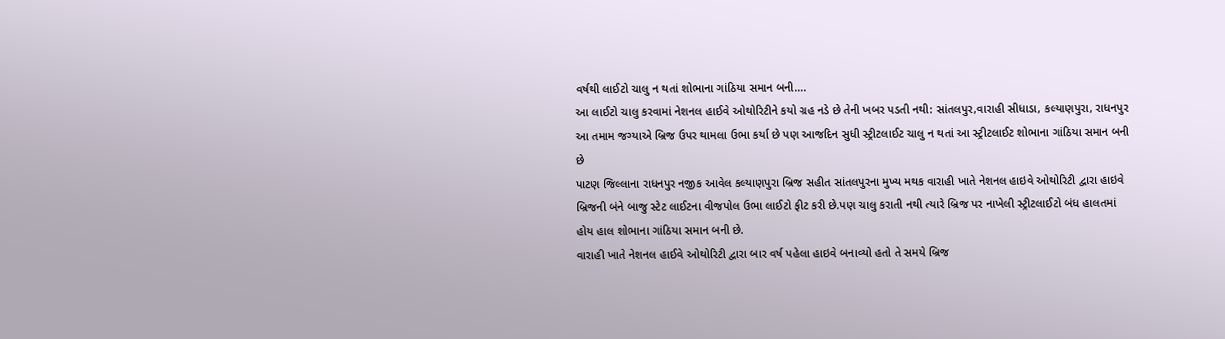વર્ષથી લાઈટો ચાલુ ન થતાં શોભાના ગાંઠિયા સમાન બની….
આ લાઈટો ચાલુ કરવામાં નેશનલ હાઈવે ઓથોરિટીને કયો ગ્રહ નડે છે તેની ખબર પડતી નથી: સાંતલપુર,વારાહી સીધાડા, કલ્યાણપુરા, રાધનપુર આ તમામ જગ્યાએ બ્રિજ ઉપર થામલા ઉભા કર્યા છે પણ આજદિન સુધી સ્ટ્રીટલાઈટ ચાલુ ન થતાં આ સ્ટ્રીટલાઈટ શોભાના ગાંઠિયા સમાન બની છે
પાટણ જિલ્લાના રાધનપુર નજીક આવેલ કલ્યાણપુરા બ્રિજ સહીત સાંતલપુરના મુખ્ય મથક વારાહી ખાતે નેશનલ હાઇવે ઓથોરિટી દ્વારા હાઇવે બ્રિજની બંને બાજુ સ્ટેટ લાઈટના વીજપોલ ઉભા લાઈટો ફીટ કરી છે.પણ ચાલુ કરાતી નથી ત્યારે બ્રિજ પર નાખેલી સ્ટ્રીટલાઈટો બંધ હાલતમાં હોય હાલ શોભાના ગાંઠિયા સમાન બની છે.
વારાહી ખાતે નેશનલ હાઈવે ઓથોરિટી દ્વારા બાર વર્ષ પહેલા હાઇવે બનાવ્યો હતો તે સમયે બ્રિજ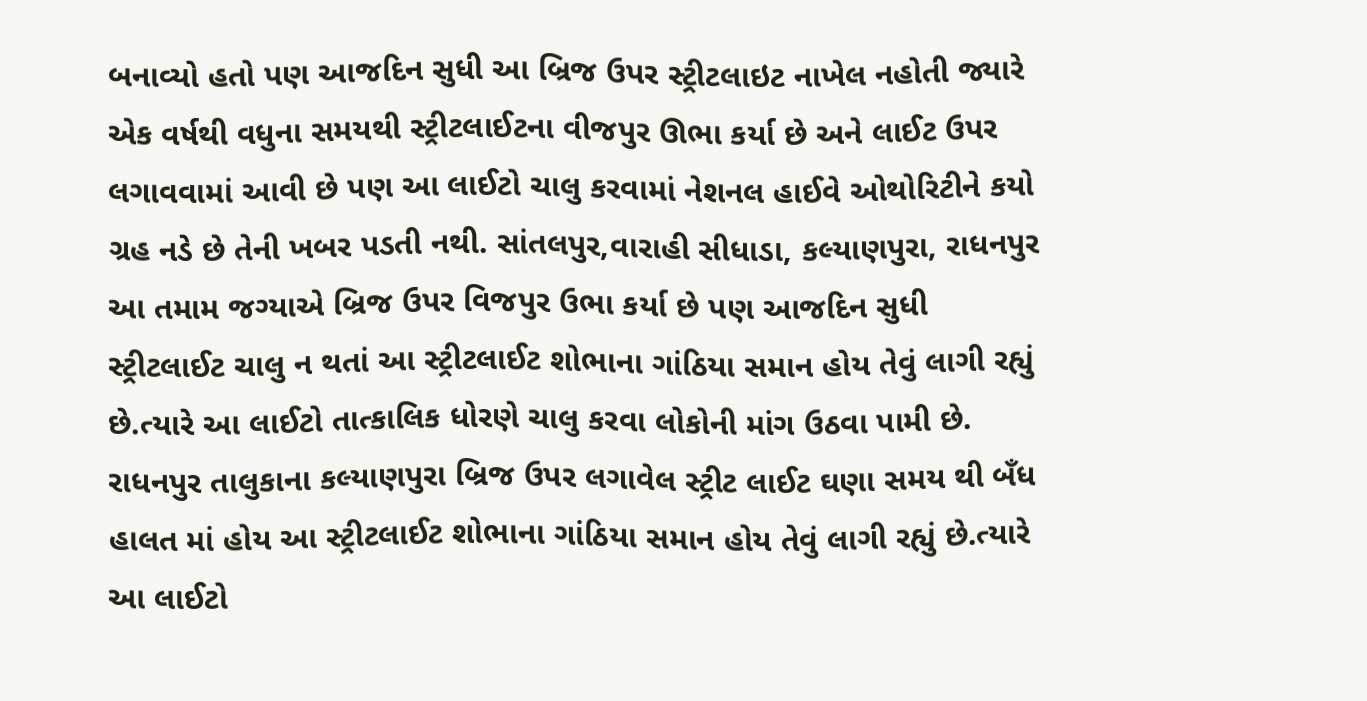બનાવ્યો હતો પણ આજદિન સુધી આ બ્રિજ ઉપર સ્ટ્રીટલાઇટ નાખેલ નહોતી જ્યારે એક વર્ષથી વધુના સમયથી સ્ટ્રીટલાઈટના વીજપુર ઊભા કર્યા છે અને લાઈટ ઉપર લગાવવામાં આવી છે પણ આ લાઈટો ચાલુ કરવામાં નેશનલ હાઈવે ઓથોરિટીને કયો ગ્રહ નડે છે તેની ખબર પડતી નથી. સાંતલપુર,વારાહી સીધાડા, કલ્યાણપુરા, રાધનપુર આ તમામ જગ્યાએ બ્રિજ ઉપર વિજપુર ઉભા કર્યા છે પણ આજદિન સુધી સ્ટ્રીટલાઈટ ચાલુ ન થતાં આ સ્ટ્રીટલાઈટ શોભાના ગાંઠિયા સમાન હોય તેવું લાગી રહ્યું છે.ત્યારે આ લાઈટો તાત્કાલિક ધોરણે ચાલુ કરવા લોકોની માંગ ઉઠવા પામી છે.
રાધનપુર તાલુકાના કલ્યાણપુરા બ્રિજ ઉપર લગાવેલ સ્ટ્રીટ લાઈટ ઘણા સમય થી બઁધ હાલત માં હોય આ સ્ટ્રીટલાઈટ શોભાના ગાંઠિયા સમાન હોય તેવું લાગી રહ્યું છે.ત્યારે આ લાઈટો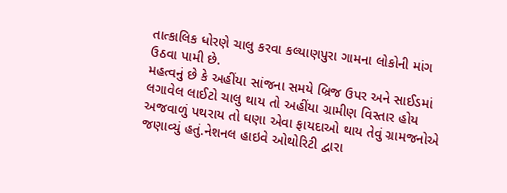તાત્કાલિક ધોરણે ચાલુ કરવા કલ્યાણપુરા ગામના લોકોની માંગ ઉઠવા પામી છે.
મહત્વનું છે કે અહીંયા સાંજના સમયે બ્રિજ ઉપર અને સાઈડમાં લગાવેલ લાઈટો ચાલુ થાય તો અહીંયા ગ્રામીણ વિસ્તાર હોય અજવાળું પથરાય તો ઘણા એવા ફાયદાઓ થાય તેવું ગ્રામજનોએ જણાવ્યું હતું.નેશનલ હાઇવે ઓથોરિટી દ્વારા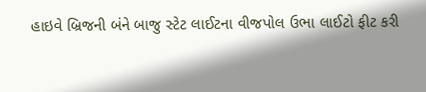હાઇવે બ્રિજની બંને બાજુ સ્ટેટ લાઈટના વીજપોલ ઉભા લાઈટો ફીટ કરી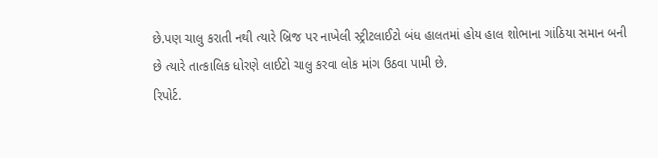છે.પણ ચાલુ કરાતી નથી ત્યારે બ્રિજ પર નાખેલી સ્ટ્રીટલાઈટો બંધ હાલતમાં હોય હાલ શોભાના ગાંઠિયા સમાન બની છે ત્યારે તાત્કાલિક ધોરણે લાઈટો ચાલુ કરવા લોક માંગ ઉઠવા પામી છે.
રિપોર્ટ.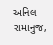અનિલ રામાનુજ,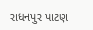રાધનપુર પાટણ